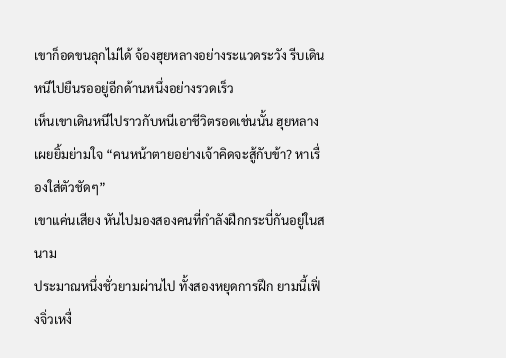เขาก็อดขนลุกไม่ได้ จ้องฮุยหลางอย่างระแวดระวัง รีบเดินหนีไปยืนรออยู่อีกด้านหนึ่งอย่างรวดเร็ว
เห็นเขาเดินหนีไปราวกับหนีเอาชีวิตรอดเช่นนั้น ฮุยหลางเผยยิ้มย่ามใจ “คนหน้าตายอย่างเจ้าคิดจะสู้กับข้า? หาเรื่องใส่ตัวชัดๆ”
เขาแค่นเสียง หันไปมองสองคนที่กำลังฝึกกระบี่กันอยู่ในสนาม
ประมาณหนึ่งชั่วยามผ่านไป ทั้งสองหยุดการฝึก ยามนี้เฟิ่งจิ่วเหงื่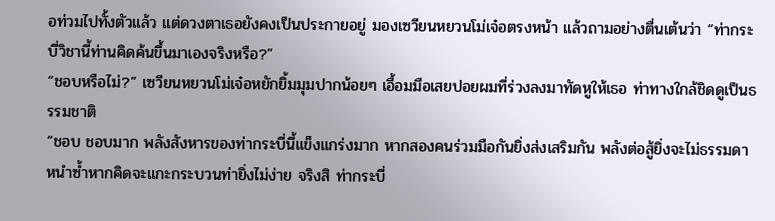อท่วมไปทั้งตัวแล้ว แต่ดวงตาเธอยังคงเป็นประกายอยู่ มองเซวียนหยวนโม่เจ๋อตรงหน้า แล้วถามอย่างตื่นเต้นว่า “ท่ากระบี่วิชานี้ท่านคิดค้นขึ้นมาเองจริงหรือ?”
“ชอบหรือไม่?” เซวียนหยวนโม่เจ๋อหยักยิ้มมุมปากน้อยๆ เอื้อมมือเสยปอยผมที่ร่วงลงมาทัดหูให้เธอ ท่าทางใกล้ชิดดูเป็นธรรมชาติ
“ชอบ ชอบมาก พลังสังหารของท่ากระบี่นี้แข็งแกร่งมาก หากสองคนร่วมมือกันยิ่งส่งเสริมกัน พลังต่อสู้ยิ่งจะไม่ธรรมดา หนำซ้ำหากคิดจะแกะกระบวนท่ายิ่งไม่ง่าย จริงสิ ท่ากระบี่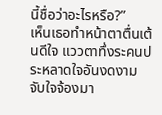นี้ชื่อว่าอะไรหรือ?”
เห็นเธอทำหน้าตาตื่นเต้นดีใจ แววตาทึ่งระคนประหลาดใจอันงดงามจับใจจ้องมา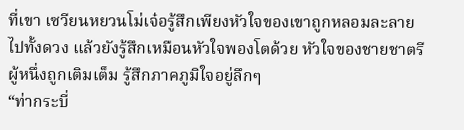ที่เขา เซวียนหยวนโม่เจ๋อรู้สึกเพียงหัวใจของเขาถูกหลอมละลายไปทั้งดวง แล้วยังรู้สึกเหมือนหัวใจพองโตด้วย หัวใจของชายชาตรีผู้หนึ่งถูกเติมเต็ม รู้สึกภาคภูมิใจอยู่ลึกๆ
“ท่ากระบี่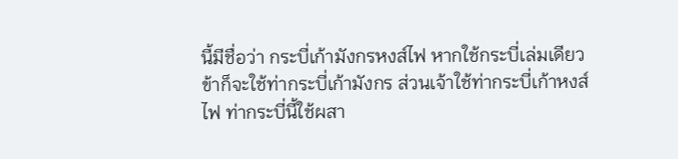นี้มีชื่อว่า กระบี่เก้ามังกรหงส์ไฟ หากใช้กระบี่เล่มเดียว ข้าก็จะใช้ท่ากระบี่เก้ามังกร ส่วนเจ้าใช้ท่ากระบี่เก้าหงส์ไฟ ท่ากระบี่นี้ใช้ผสา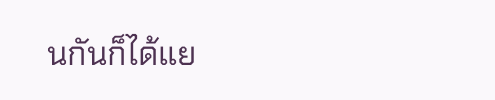นกันก็ได้แย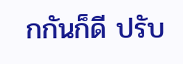กกันก็ดี ปรับ